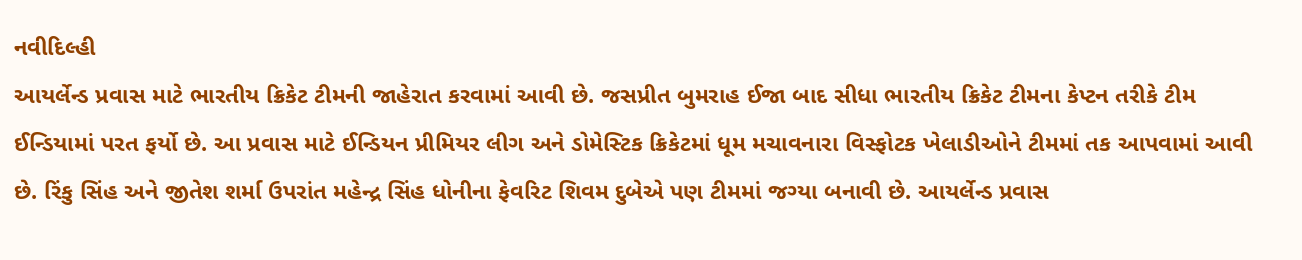નવીદિલ્હી
આયર્લેન્ડ પ્રવાસ માટે ભારતીય ક્રિકેટ ટીમની જાહેરાત કરવામાં આવી છે. જસપ્રીત બુમરાહ ઈજા બાદ સીધા ભારતીય ક્રિકેટ ટીમના કેપ્ટન તરીકે ટીમ ઈન્ડિયામાં પરત ફર્યો છે. આ પ્રવાસ માટે ઈન્ડિયન પ્રીમિયર લીગ અને ડોમેસ્ટિક ક્રિકેટમાં ધૂમ મચાવનારા વિસ્ફોટક ખેલાડીઓને ટીમમાં તક આપવામાં આવી છે. રિંકુ સિંહ અને જીતેશ શર્મા ઉપરાંત મહેન્દ્ર સિંહ ધોનીના ફેવરિટ શિવમ દુબેએ પણ ટીમમાં જગ્યા બનાવી છે. આયર્લેન્ડ પ્રવાસ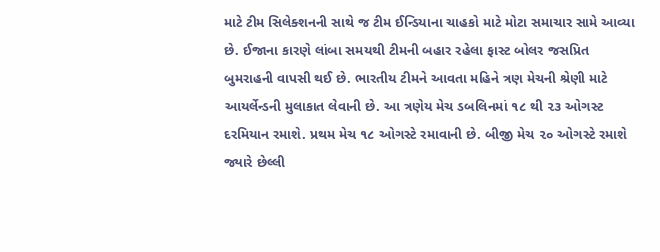માટે ટીમ સિલેક્શનની સાથે જ ટીમ ઈન્ડિયાના ચાહકો માટે મોટા સમાચાર સામે આવ્યા છે. ઈજાના કારણે લાંબા સમયથી ટીમની બહાર રહેલા ફાસ્ટ બોલર જસપ્રિત બુમરાહની વાપસી થઈ છે. ભારતીય ટીમને આવતા મહિને ત્રણ મેચની શ્રેણી માટે આયર્લેન્ડની મુલાકાત લેવાની છે. આ ત્રણેય મેચ ડબલિનમાં ૧૮ થી ૨૩ ઓગસ્ટ દરમિયાન રમાશે. પ્રથમ મેચ ૧૮ ઓગસ્ટે રમાવાની છે. બીજી મેચ ૨૦ ઓગસ્ટે રમાશે જ્યારે છેલ્લી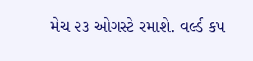મેચ ૨૩ ઓગસ્ટે રમાશે. વર્લ્ડ કપ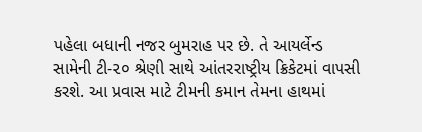પહેલા બધાની નજર બુમરાહ પર છે. તે આયર્લેન્ડ સામેની ટી-૨૦ શ્રેણી સાથે આંતરરાષ્ટ્રીય ક્રિકેટમાં વાપસી કરશે. આ પ્રવાસ માટે ટીમની કમાન તેમના હાથમાં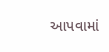આપવામાં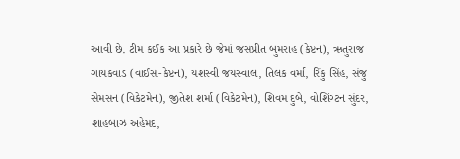આવી છે. ટીમ કઈક આ પ્રકારે છે જેમાં જસપ્રીત બુમરાહ (કેપ્ટન), ઋતુરાજ ગાયકવાડ (વાઈસ-કેપ્ટન), યશસ્વી જયસ્વાલ, તિલક વર્મા, રિંકુ સિંહ, સંજુ સેમસન (વિકેટમેન), જીતેશ શર્મા (વિકેટમેન), શિવમ દુબે, વોશિંગ્ટન સુંદર, શાહબાઝ અહેમદ,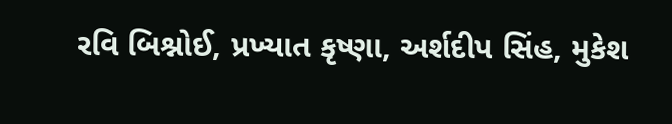રવિ બિશ્નોઈ, પ્રખ્યાત કૃષ્ણા, અર્શદીપ સિંહ, મુકેશ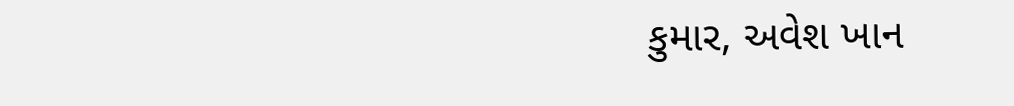કુમાર, અવેશ ખાન